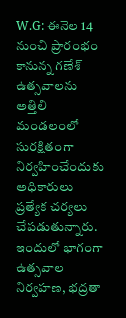W.G: ఈనెల 14 నుంచి ప్రారంభం కానున్న గణేశ్ ఉత్సవాలను అత్తిలి మండలంలో సురక్షితంగా నిర్వహించేందుకు అధికారులు ప్రత్యేక చర్యలు చేపడుతున్నారు. ఇందులో భాగంగా ఉత్సవాల నిర్వహణ, భద్రతా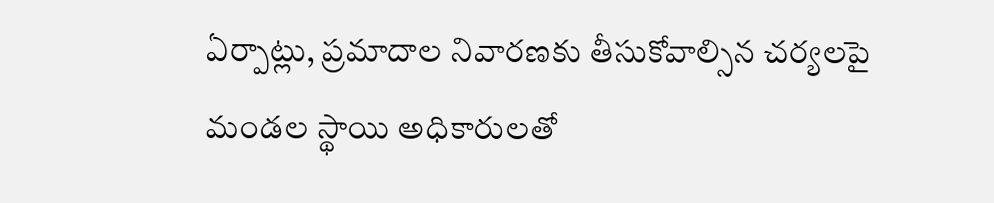ఏర్పాట్లు, ప్రమాదాల నివారణకు తీసుకోవాల్సిన చర్యలపై మండల స్థాయి అధికారులతో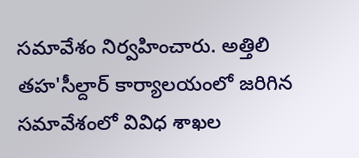సమావేశం నిర్వహించారు. అత్తిలి తహ'సీల్దార్ కార్యాలయంలో జరిగిన సమావేశంలో వివిధ శాఖల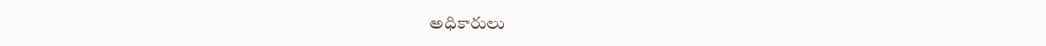అధికారులు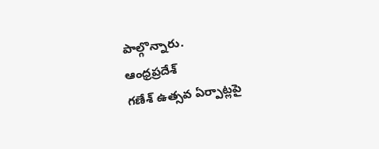పాల్గొన్నారు.
ఆంధ్రప్రదేశ్
గణేశ్ ఉత్సవ ఏర్పాట్లపై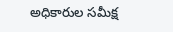అధికారుల సమీక్ష